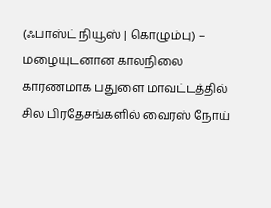(ஃபாஸ்ட் நியூஸ் | கொழும்பு) – மழையுடனான காலநிலை காரணமாக பதுளை மாவட்டத்தில் சில பிரதேசங்களில் வைரஸ் நோய்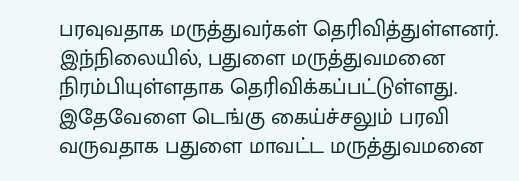பரவுவதாக மருத்துவர்கள் தெரிவித்துள்ளனர்.
இந்நிலையில், பதுளை மருத்துவமனை நிரம்பியுள்ளதாக தெரிவிக்கப்பட்டுள்ளது.
இதேவேளை டெங்கு கைய்ச்சலும் பரவி வருவதாக பதுளை மாவட்ட மருத்துவமனை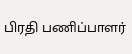பிரதி பணிப்பாளர்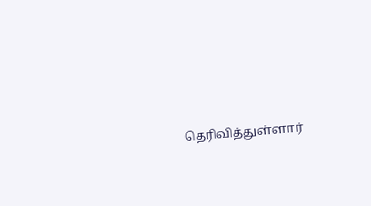தெரிவித்துள்ளார்